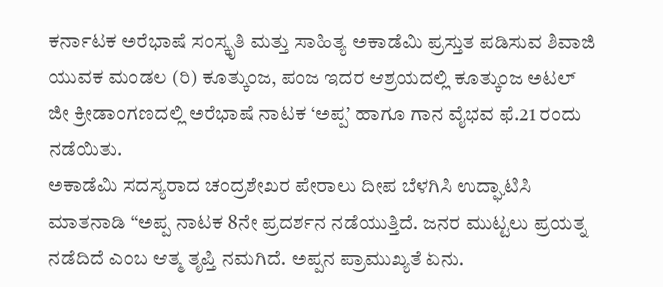ಕರ್ನಾಟಕ ಅರೆಭಾಷೆ ಸಂಸ್ಕೃತಿ ಮತ್ತು ಸಾಹಿತ್ಯ ಅಕಾಡೆಮಿ ಪ್ರಸ್ತುತ ಪಡಿಸುವ ಶಿವಾಜಿ ಯುವಕ ಮಂಡಲ (ರಿ) ಕೂತ್ಕುಂಜ, ಪಂಜ ಇದರ ಆಶ್ರಯದಲ್ಲಿ ಕೂತ್ಕುಂಜ ಅಟಲ್ ಜೀ ಕ್ರೀಡಾಂಗಣದಲ್ಲಿ ಅರೆಭಾಷೆ ನಾಟಕ ‘ಅಪ್ಪ’ ಹಾಗೂ ಗಾನ ವೈಭವ ಫೆ.21 ರಂದು ನಡೆಯಿತು.
ಅಕಾಡೆಮಿ ಸದಸ್ಯರಾದ ಚಂದ್ರಶೇಖರ ಪೇರಾಲು ದೀಪ ಬೆಳಗಿಸಿ ಉದ್ಘಾಟಿಸಿ ಮಾತನಾಡಿ “ಅಪ್ಪ ನಾಟಕ 8ನೇ ಪ್ರದರ್ಶನ ನಡೆಯುತ್ತಿದೆ. ಜನರ ಮುಟ್ಟಲು ಪ್ರಯತ್ನ ನಡೆದಿದೆ ಎಂಬ ಆತ್ಮ ತೃಪ್ತಿ ನಮಗಿದೆ. ಅಪ್ಪನ ಪ್ರಾಮುಖ್ಯತೆ ಏನು.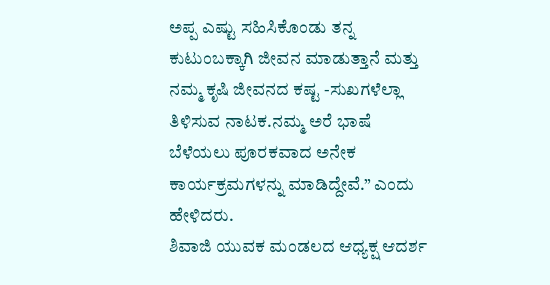ಅಪ್ಪ ಎಷ್ಟು ಸಹಿಸಿಕೊಂಡು ತನ್ನ ಕುಟುಂಬಕ್ಕಾಗಿ ಜೀವನ ಮಾಡುತ್ತಾನೆ ಮತ್ತು ನಮ್ಮ ಕೃಷಿ ಜೀವನದ ಕಷ್ಟ -ಸುಖಗಳೆಲ್ಲಾ ತಿಳಿಸುವ ನಾಟಕ.ನಮ್ಮ ಅರೆ ಭಾಷೆ ಬೆಳೆಯಲು ಪೂರಕವಾದ ಅನೇಕ ಕಾರ್ಯಕ್ರಮಗಳನ್ನು ಮಾಡಿದ್ದೇವೆ.” ಎಂದು ಹೇಳಿದರು.
ಶಿವಾಜಿ ಯುವಕ ಮಂಡಲದ ಆಧ್ಯಕ್ಷ ಆದರ್ಶ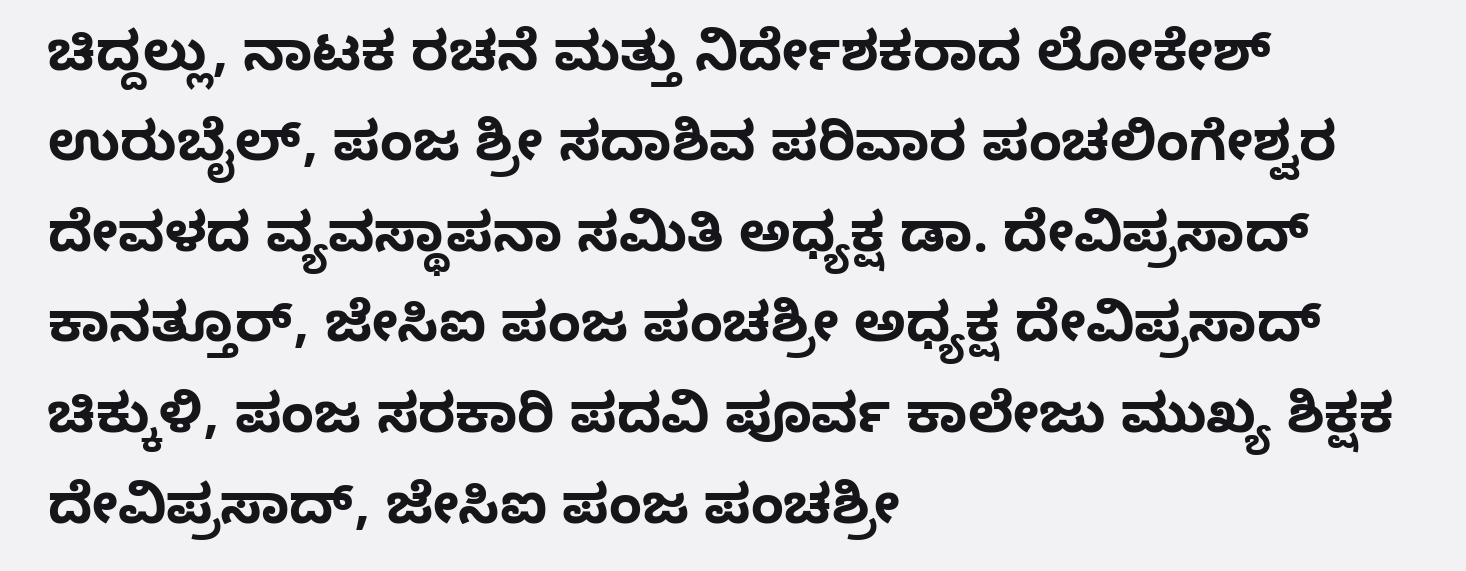ಚಿದ್ದಲ್ಲು, ನಾಟಕ ರಚನೆ ಮತ್ತು ನಿರ್ದೇಶಕರಾದ ಲೋಕೇಶ್ ಉರುಬೈಲ್, ಪಂಜ ಶ್ರೀ ಸದಾಶಿವ ಪರಿವಾರ ಪಂಚಲಿಂಗೇಶ್ವರ ದೇವಳದ ವ್ಯವಸ್ಥಾಪನಾ ಸಮಿತಿ ಅಧ್ಯಕ್ಷ ಡಾ. ದೇವಿಪ್ರಸಾದ್ ಕಾನತ್ತೂರ್, ಜೇಸಿಐ ಪಂಜ ಪಂಚಶ್ರೀ ಅಧ್ಯಕ್ಷ ದೇವಿಪ್ರಸಾದ್ ಚಿಕ್ಕುಳಿ, ಪಂಜ ಸರಕಾರಿ ಪದವಿ ಪೂರ್ವ ಕಾಲೇಜು ಮುಖ್ಯ ಶಿಕ್ಷಕ ದೇವಿಪ್ರಸಾದ್, ಜೇಸಿಐ ಪಂಜ ಪಂಚಶ್ರೀ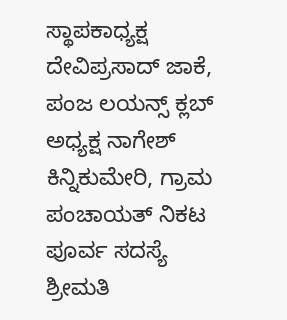ಸ್ಥಾಪಕಾಧ್ಯಕ್ಷ ದೇವಿಪ್ರಸಾದ್ ಜಾಕೆ, ಪಂಜ ಲಯನ್ಸ್ ಕ್ಲಬ್ ಅಧ್ಯಕ್ಷ ನಾಗೇಶ್ ಕಿನ್ನಿಕುಮೇರಿ, ಗ್ರಾಮ ಪಂಚಾಯತ್ ನಿಕಟ ಪೂರ್ವ ಸದಸ್ಯೆ ಶ್ರೀಮತಿ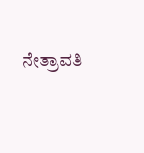ನೇತ್ರಾವತಿ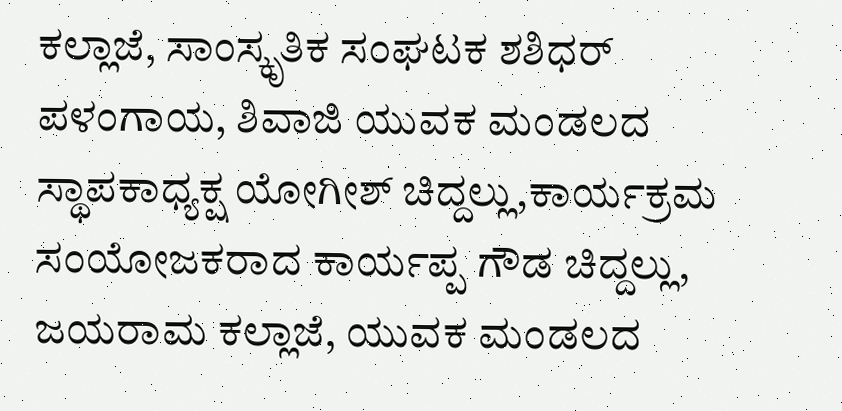ಕಲ್ಲಾಜೆ, ಸಾಂಸ್ಕೃತಿಕ ಸಂಘಟಕ ಶಶಿಧರ್ ಪಳಂಗಾಯ, ಶಿವಾಜಿ ಯುವಕ ಮಂಡಲದ ಸ್ಥಾಪಕಾಧ್ಯಕ್ಷ ಯೋಗೀಶ್ ಚಿದ್ದಲ್ಲು,ಕಾರ್ಯಕ್ರಮ ಸಂಯೋಜಕರಾದ ಕಾರ್ಯಪ್ಪ ಗೌಡ ಚಿದ್ದಲ್ಲು, ಜಯರಾಮ ಕಲ್ಲಾಜೆ, ಯುವಕ ಮಂಡಲದ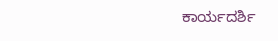ಕಾರ್ಯದರ್ಶಿ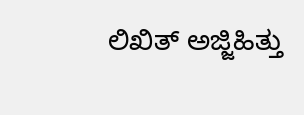ಲಿಖಿತ್ ಅಜ್ಜಿಹಿತ್ತು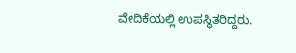ವೇದಿಕೆಯಲ್ಲಿ ಉಪಸ್ಥಿತರಿದ್ದರು.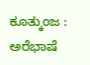ಕೂತ್ಕುಂಜ : ಅರೆಭಾಷೆ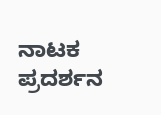ನಾಟಕ ಪ್ರದರ್ಶನ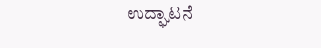ಉದ್ಘಾಟನೆ